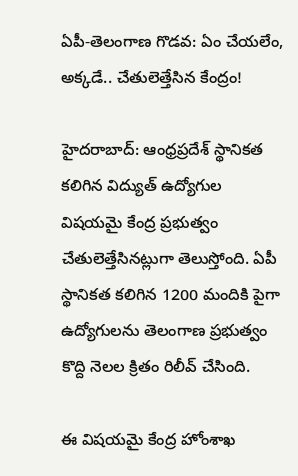ఏపీ-తెలంగాణ గొడవ: ఏం చేయలేం, అక్కడే.. చేతులెత్తేసిన కేంద్రం!

హైదరాబాద్: ఆంధ్రప్రదేశ్ స్థానికత కలిగిన విద్యుత్ ఉద్యోగుల విషయమై కేంద్ర ప్రభుత్వం చేతులెత్తేసినట్లుగా తెలుస్తోంది. ఏపీ స్థానికత కలిగిన 1200 మందికి పైగా ఉద్యోగులను తెలంగాణ ప్రభుత్వం కొద్ది నెలల క్రితం రిలీవ్ చేసింది.

ఈ విషయమై కేంద్ర హోంశాఖ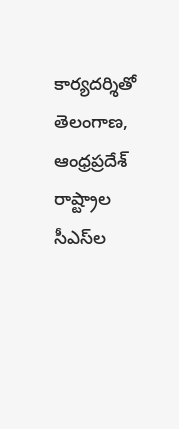కార్యదర్శితో తెలంగాణ, ఆంధ్రప్రదేశ్ రాష్ట్రాల సీఎస్‌ల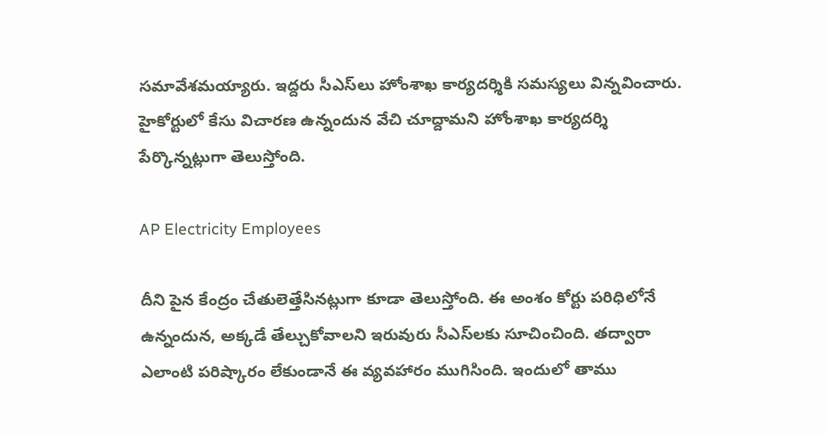సమావేశమయ్యారు. ఇద్దరు సీఎస్‌లు హోంశాఖ కార్యదర్శికి సమస్యలు విన్నవించారు. హైకోర్టులో కేసు విచారణ ఉన్నందున వేచి చూద్దామని హోంశాఖ కార్యదర్శి పేర్కొన్నట్లుగా తెలుస్తోంది.

AP Electricity Employees

దీని పైన కేంద్రం చేతులెత్తేసినట్లుగా కూడా తెలుస్తోంది. ఈ అంశం కోర్టు పరిధిలోనే ఉన్నందున, అక్కడే తేల్చుకోవాలని ఇరువురు సీఎస్‌లకు సూచించింది. తద్వారా ఎలాంటి పరిష్కారం లేకుండానే ఈ వ్యవహారం ముగిసింది. ఇందులో తాము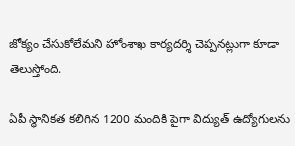జోక్యం చేసుకోలేమని హోంశాఖ కార్యదర్శి చెప్పనట్లుగా కూడా తెలుస్తోంది.

ఏపీ స్థానికత కలిగిన 1200 మందికి పైగా విద్యుత్ ఉద్యోగులను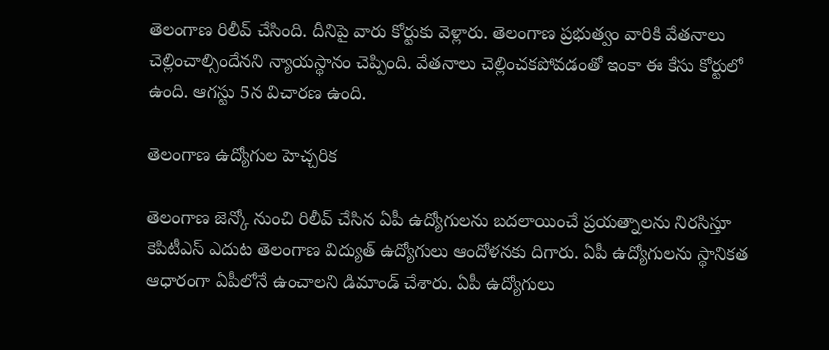తెలంగాణ రిలీవ్ చేసింది. దీనిపై వారు కోర్టుకు వెళ్లారు. తెలంగాణ ప్రభుత్వం వారికి వేతనాలు చెల్లించాల్సిందేనని న్యాయస్థానం చెప్పింది. వేతనాలు చెల్లించకపోవడంతో ఇంకా ఈ కేసు కోర్టులో ఉంది. ఆగస్టు 5న విచారణ ఉంది.

తెలంగాణ ఉద్యోగుల హెచ్చరిక

తెలంగాణ జెన్కో నుంచి రిలీవ్ చేసిన ఏపీ ఉద్యోగులను బదలాయించే ప్రయత్నాలను నిరసిస్తూ కెపిటీఎస్ ఎదుట తెలంగాణ విద్యుత్ ఉద్యోగులు ఆందోళనకు దిగారు. ఏపీ ఉద్యోగులను స్థానికత ఆధారంగా ఏపీలోనే ఉంచాలని డిమాండ్ చేశారు. ఏపీ ఉద్యోగులు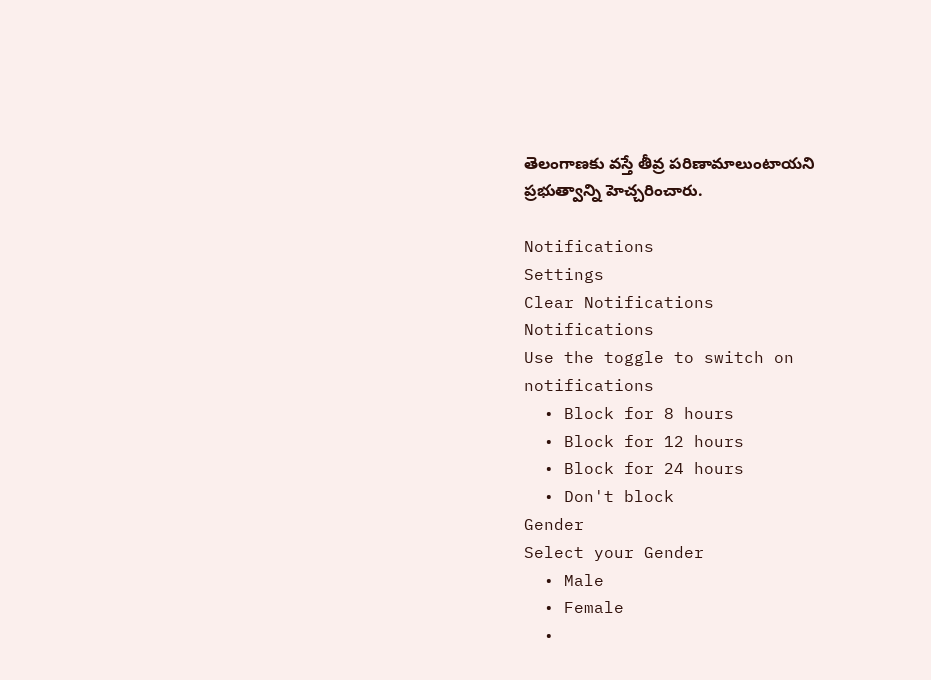తెలంగాణకు వస్తే తీవ్ర పరిణామాలుంటాయని ప్రభుత్వాన్ని హెచ్చరించారు.

Notifications
Settings
Clear Notifications
Notifications
Use the toggle to switch on notifications
  • Block for 8 hours
  • Block for 12 hours
  • Block for 24 hours
  • Don't block
Gender
Select your Gender
  • Male
  • Female
  •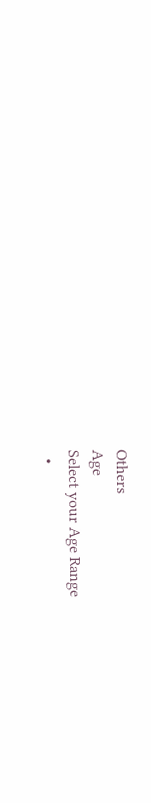Others
Age
Select your Age Range
  •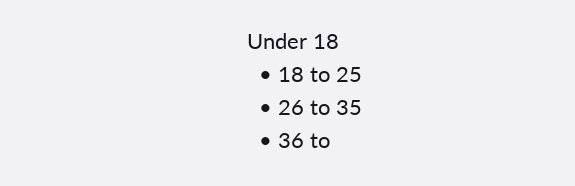Under 18
  • 18 to 25
  • 26 to 35
  • 36 to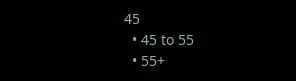45
  • 45 to 55
  • 55+